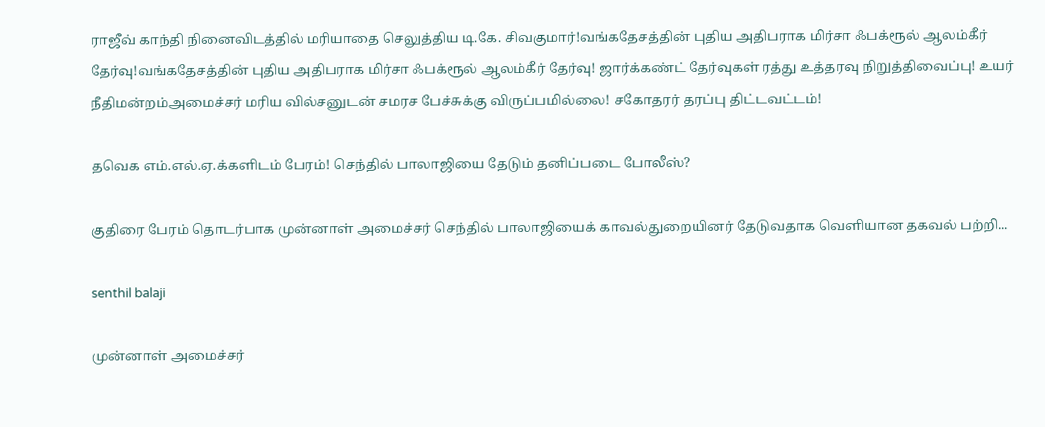ராஜீவ் காந்தி நினைவிடத்தில் மரியாதை செலுத்திய டி.கே. சிவகுமார்!வங்கதேசத்தின் புதிய அதிபராக மிர்சா ஃபக்ரூல் ஆலம்கீர் தேர்வு!வங்கதேசத்தின் புதிய அதிபராக மிர்சா ஃபக்ரூல் ஆலம்கீர் தேர்வு! ஜார்க்கண்ட் தேர்வுகள் ரத்து உத்தரவு நிறுத்திவைப்பு! உயர் நீதிமன்றம்அமைச்சர் மரிய வில்சனுடன் சமரச பேச்சுக்கு விருப்பமில்லை! சகோதரர் தரப்பு திட்டவட்டம்!

தவெக எம்.எல்.ஏ.க்களிடம் பேரம்! செந்தில் பாலாஜியை தேடும் தனிப்படை போலீஸ்?

குதிரை பேரம் தொடர்பாக முன்னாள் அமைச்சர் செந்தில் பாலாஜியைக் காவல்துறையினர் தேடுவதாக வெளியான தகவல் பற்றி...

senthil balaji

முன்னாள் அமைச்சர்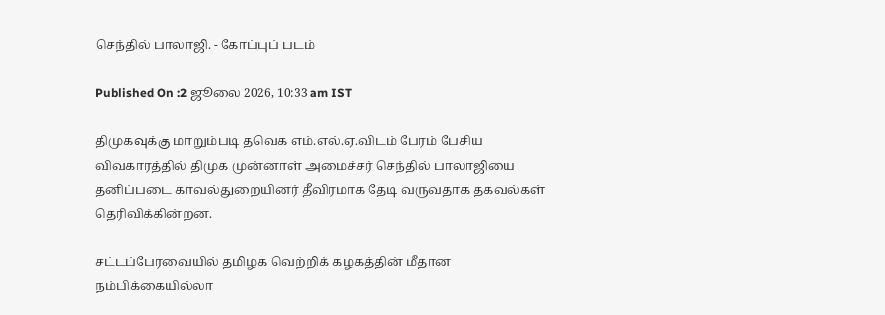செந்தில் பாலாஜி. - கோப்புப் படம்

Published On :2 ஜூலை 2026, 10:33 am IST

திமுகவுக்கு மாறும்படி தவெக எம்.எல்.ஏ.விடம் பேரம் பேசிய விவகாரத்தில் திமுக முன்னாள் அமைச்சர் செந்தில் பாலாஜியை தனிப்படை காவல்துறையினர் தீவிரமாக தேடி வருவதாக தகவல்கள் தெரிவிக்கின்றன.

சட்டப்பேரவையில் தமிழக வெற்றிக் கழகத்தின் மீதான நம்பிக்கையில்லா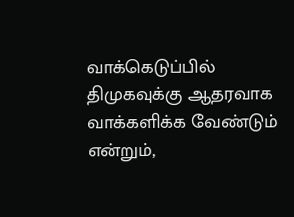வாக்கெடுப்பில் திமுகவுக்கு ஆதரவாக வாக்களிக்க வேண்டும் என்றும்,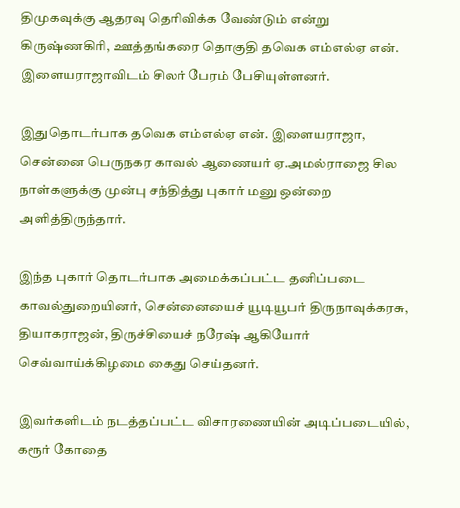திமுகவுக்கு ஆதரவு தெரிவிக்க வேண்டும் என்று கிருஷ்ணகிரி, ஊத்தங்கரை தொகுதி தவெக எம்எல்ஏ என். இளையராஜாவிடம் சிலர் பேரம் பேசியுள்ளனர்.

இதுதொடர்பாக தவெக எம்எல்ஏ என். இளையராஜா, சென்னை பெருநகர காவல் ஆணையர் ஏ.அமல்ராஜை சில நாள்களுக்கு முன்பு சந்தித்து புகார் மனு ஒன்றை அளித்திருந்தார்.

இந்த புகார் தொடர்பாக அமைக்கப்பட்ட தனிப்படை காவல்துறையினர், சென்னையைச் யூடியூபர் திருநாவுக்கரசு, தியாகராஜன், திருச்சியைச் நரேஷ் ஆகியோர் செவ்வாய்க்கிழமை கைது செய்தனர்.

இவர்களிடம் நடத்தப்பட்ட விசாரணையின் அடிப்படையில், கரூர் கோதை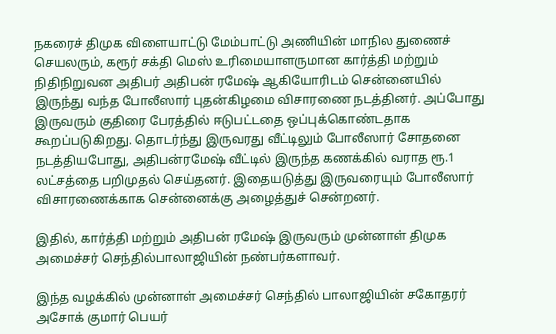நகரைச் திமுக விளையாட்டு மேம்பாட்டு அணியின் மாநில துணைச் செயலரும், கரூர் சக்தி மெஸ் உரிமையாளருமான கார்த்தி மற்றும் நிதிநிறுவன அதிபர் அதிபன் ரமேஷ் ஆகியோரிடம் சென்னையில் இருந்து வந்த போலீஸார் புதன்கிழமை விசாரணை நடத்தினர். அப்போது இருவரும் குதிரை பேரத்தில் ஈடுபட்டதை ஒப்புக்கொண்டதாக கூறப்படுகிறது. தொடர்ந்து இருவரது வீட்டிலும் போலீஸார் சோதனை நடத்தியபோது, அதிபன்ரமேஷ் வீட்டில் இருந்த கணக்கில் வராத ரூ.1 லட்சத்தை பறிமுதல் செய்தனர். இதையடுத்து இருவரையும் போலீஸார் விசாரணைக்காக சென்னைக்கு அழைத்துச் சென்றனர்.

இதில், கார்த்தி மற்றும் அதிபன் ரமேஷ் இருவரும் முன்னாள் திமுக அமைச்சர் செந்தில்பாலாஜியின் நண்பர்களாவர்.

இந்த வழக்கில் முன்னாள் அமைச்சர் செந்தில் பாலாஜியின் சகோதரர் அசோக் குமார் பெயர்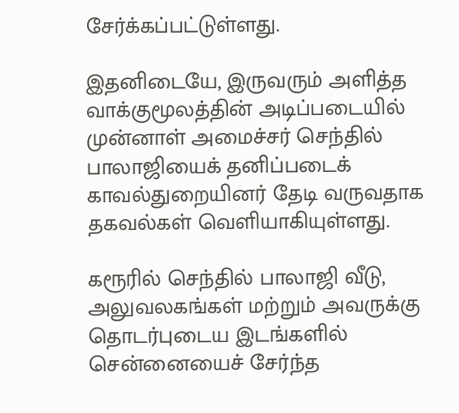சேர்க்கப்பட்டுள்ளது.

இதனிடையே, இருவரும் அளித்த வாக்குமூலத்தின் அடிப்படையில் முன்னாள் அமைச்சர் செந்தில் பாலாஜியைக் தனிப்படைக் காவல்துறையினர் தேடி வருவதாக தகவல்கள் வெளியாகியுள்ளது.

கரூரில் செந்தில் பாலாஜி வீடு, அலுவலகங்கள் மற்றும் அவருக்கு தொடர்புடைய இடங்களில் சென்னையைச் சேர்ந்த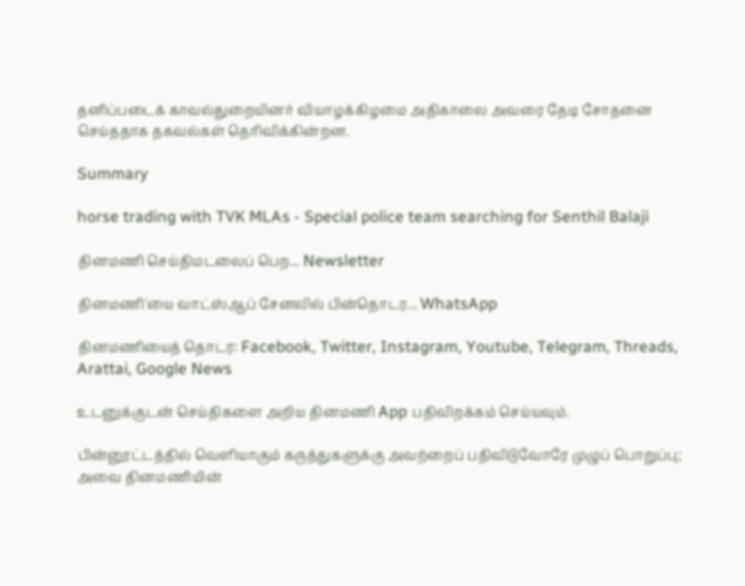தனிப்படைக் காவல்துறையினர் வியாழக்கிழமை அதிகாலை அவரை தேடி சோதனை செய்ததாக தகவல்கள் தெரிவிக்கின்றன.

Summary

horse trading with TVK MLAs - Special police team searching for Senthil Balaji

தினமணி செய்திமடலைப் பெற... Newsletter

தினமணி'யை வாட்ஸ்ஆப் சேனலில் பின்தொடர... WhatsApp

தினமணியைத் தொடர: Facebook, Twitter, Instagram, Youtube, Telegram, Threads, Arattai, Google News

உடனுக்குடன் செய்திகளை அறிய தினமணி App பதிவிறக்கம் செய்யவும்.

பின்னூட்டத்தில் வெளியாகும் கருத்துகளுக்கு அவற்றைப் பதிவிடுவோரே முழுப் பொறுப்பு; அவை தினமணியின்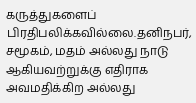கருத்துகளைப் பிரதிபலிக்கவில்லை.தனிநபர், சமூகம், மதம் அல்லது நாடு ஆகியவற்றுக்கு எதிராக அவமதிக்கிற அல்லது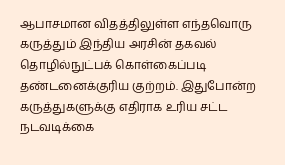ஆபாசமான விதத்திலுள்ள எந்தவொரு கருத்தும் இந்திய அரசின் தகவல் தொழில்நுட்பக் கொள்கைப்படி தண்டனைக்குரிய குற்றம். இதுபோன்ற கருத்துகளுக்கு எதிராக உரிய சட்ட நடவடிக்கை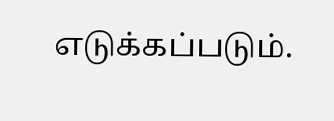எடுக்கப்படும்.